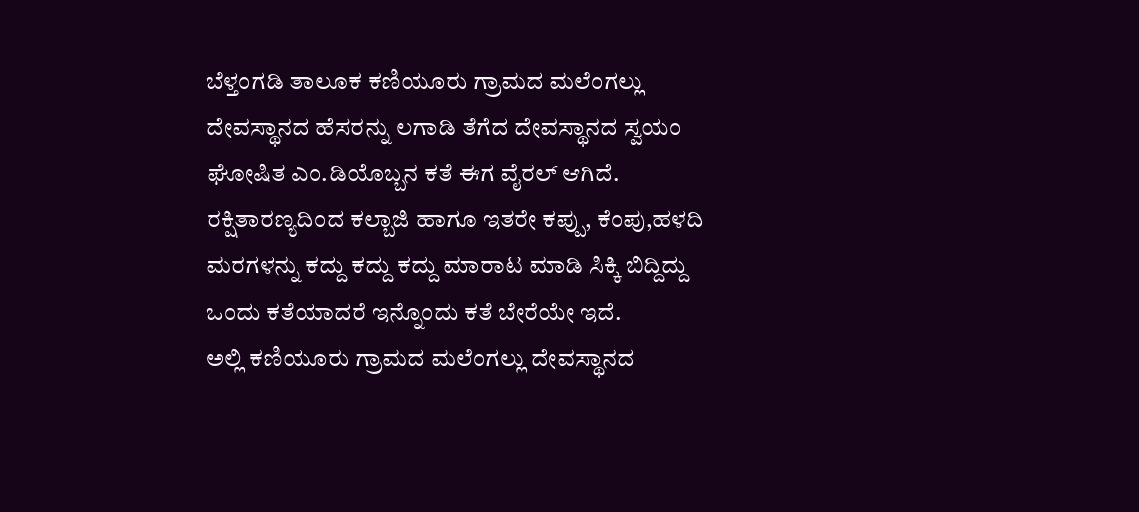ಬೆಳ್ತಂಗಡಿ ತಾಲೂಕ ಕಣಿಯೂರು ಗ್ರಾಮದ ಮಲೆಂಗಲ್ಲು ದೇವಸ್ಥಾನದ ಹೆಸರನ್ನು ಲಗಾಡಿ ತೆಗೆದ ದೇವಸ್ಥಾನದ ಸ್ವಯಂ ಘೋಷಿತ ಎಂ.ಡಿಯೊಬ್ಬನ ಕತೆ ಈಗ ವೈರಲ್ ಆಗಿದೆ. ರಕ್ಷಿತಾರಣ್ಯದಿಂದ ಕಲ್ಬಾಜಿ ಹಾಗೂ ಇತರೇ ಕಪ್ಪು, ಕೆಂಪು,ಹಳದಿ ಮರಗಳನ್ನು ಕದ್ದು ಕದ್ದು ಕದ್ದು ಮಾರಾಟ ಮಾಡಿ ಸಿಕ್ಕಿ ಬಿದ್ದಿದ್ದು ಒಂದು ಕತೆಯಾದರೆ ಇನ್ನೊಂದು ಕತೆ ಬೇರೆಯೇ ಇದೆ.
ಅಲ್ಲಿ ಕಣಿಯೂರು ಗ್ರಾಮದ ಮಲೆಂಗಲ್ಲು ದೇವಸ್ಥಾನದ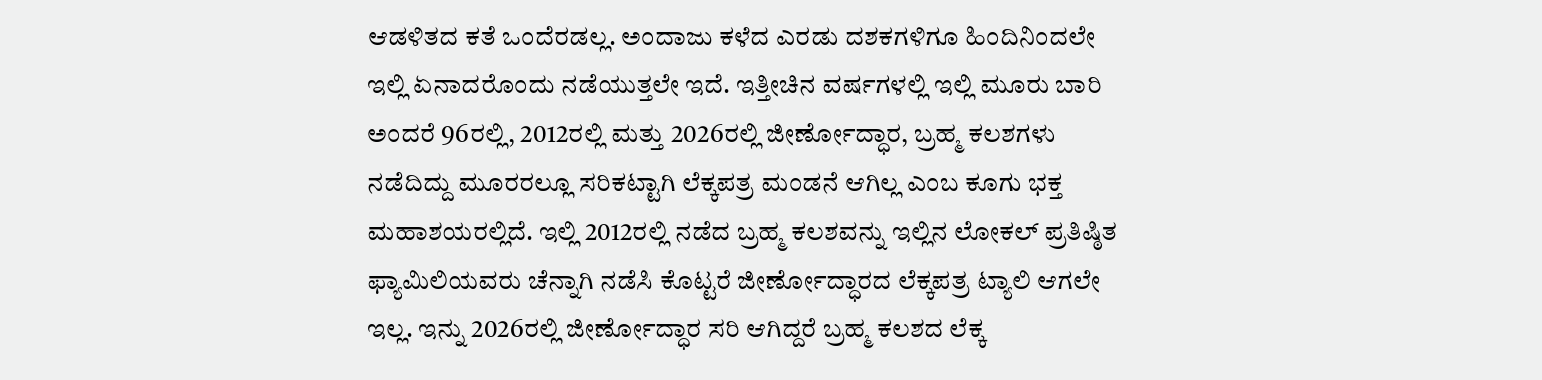ಆಡಳಿತದ ಕತೆ ಒಂದೆರಡಲ್ಲ. ಅಂದಾಜು ಕಳೆದ ಎರಡು ದಶಕಗಳಿಗೂ ಹಿಂದಿನಿಂದಲೇ ಇಲ್ಲಿ ಏನಾದರೊಂದು ನಡೆಯುತ್ತಲೇ ಇದೆ. ಇತ್ತೀಚಿನ ವರ್ಷಗಳಲ್ಲಿ ಇಲ್ಲಿ ಮೂರು ಬಾರಿ ಅಂದರೆ 96ರಲ್ಲಿ, 2012ರಲ್ಲಿ ಮತ್ತು 2026ರಲ್ಲಿ ಜೀರ್ಣೋದ್ಧಾರ, ಬ್ರಹ್ಮ ಕಲಶಗಳು ನಡೆದಿದ್ದು ಮೂರರಲ್ಲೂ ಸರಿಕಟ್ಟಾಗಿ ಲೆಕ್ಕಪತ್ರ ಮಂಡನೆ ಆಗಿಲ್ಲ ಎಂಬ ಕೂಗು ಭಕ್ತ ಮಹಾಶಯರಲ್ಲಿದೆ. ಇಲ್ಲಿ 2012ರಲ್ಲಿ ನಡೆದ ಬ್ರಹ್ಮ ಕಲಶವನ್ನು ಇಲ್ಲಿನ ಲೋಕಲ್ ಪ್ರತಿಷ್ಠಿತ ಫ್ಯಾಮಿಲಿಯವರು ಚೆನ್ನಾಗಿ ನಡೆಸಿ ಕೊಟ್ಟರೆ ಜೀರ್ಣೋದ್ಧಾರದ ಲೆಕ್ಕಪತ್ರ ಟ್ಯಾಲಿ ಆಗಲೇ ಇಲ್ಲ. ಇನ್ನು 2026ರಲ್ಲಿ ಜೀರ್ಣೋದ್ಧಾರ ಸರಿ ಆಗಿದ್ದರೆ ಬ್ರಹ್ಮ ಕಲಶದ ಲೆಕ್ಕ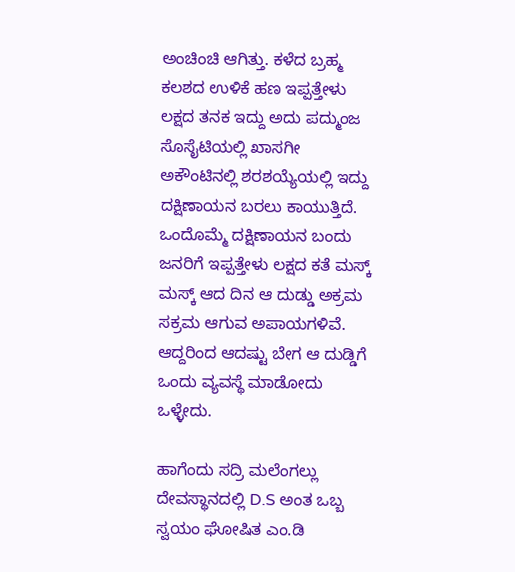ಅಂಚಿಂಚಿ ಆಗಿತ್ತು. ಕಳೆದ ಬ್ರಹ್ಮ ಕಲಶದ ಉಳಿಕೆ ಹಣ ಇಪ್ಪತ್ತೇಳು ಲಕ್ಷದ ತನಕ ಇದ್ದು ಅದು ಪದ್ಮುಂಜ ಸೊಸೈಟಿಯಲ್ಲಿ ಖಾಸಗೀ ಅಕೌಂಟಿನಲ್ಲಿ ಶರಶಯ್ಯೆಯಲ್ಲಿ ಇದ್ದು ದಕ್ಷಿಣಾಯನ ಬರಲು ಕಾಯುತ್ತಿದೆ. ಒಂದೊಮ್ಮೆ ದಕ್ಷಿಣಾಯನ ಬಂದು ಜನರಿಗೆ ಇಪ್ಪತ್ತೇಳು ಲಕ್ಷದ ಕತೆ ಮಸ್ಕ್ ಮಸ್ಕ್ ಆದ ದಿನ ಆ ದುಡ್ಡು ಅಕ್ರಮ ಸಕ್ರಮ ಆಗುವ ಅಪಾಯಗಳಿವೆ. ಆದ್ದರಿಂದ ಆದಷ್ಟು ಬೇಗ ಆ ದುಡ್ಡಿಗೆ ಒಂದು ವ್ಯವಸ್ಥೆ ಮಾಡೋದು ಒಳ್ಳೇದು.

ಹಾಗೆಂದು ಸದ್ರಿ ಮಲೆಂಗಲ್ಲು ದೇವಸ್ಥಾನದಲ್ಲಿ D.S ಅಂತ ಒಬ್ಬ ಸ್ವಯಂ ಘೋಷಿತ ಎಂ.ಡಿ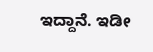ಇದ್ದಾನೆ. ಇಡೀ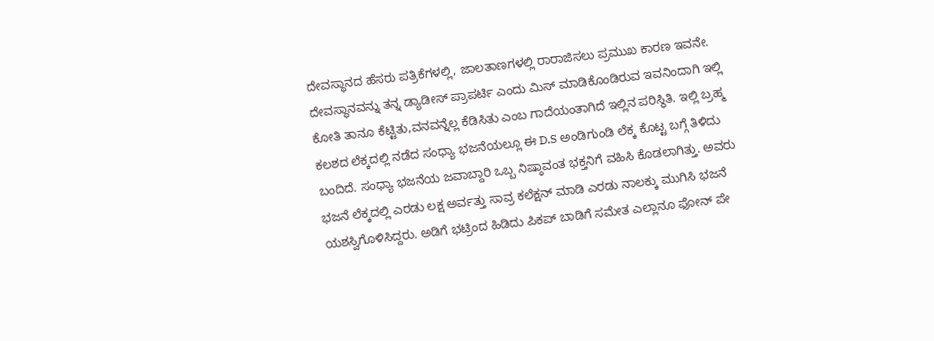ದೇವಸ್ಥಾನದ ಹೆಸರು ಪತ್ರಿಕೆಗಳಲ್ಲಿ, ಜಾಲತಾಣಗಳಲ್ಲಿ ರಾರಾಜಿಸಲು ಪ್ರಮುಖ ಕಾರಣ ಇವನೇ. ದೇವಸ್ಥಾನವನ್ನು ತನ್ನ ಡ್ಯಾಡೀಸ್ ಪ್ರಾಪರ್ಟಿ ಎಂದು ಮಿಸ್ ಮಾಡಿಕೊಂಡಿರುವ ಇವನಿಂದಾಗಿ ಇಲ್ಲಿ ಕೋತಿ ತಾನೂ ಕೆಟ್ಟಿತು,ವನವನ್ನೆಲ್ಲ ಕೆಡಿಸಿತು ಎಂಬ ಗಾದೆಯಂತಾಗಿದೆ ಇಲ್ಲಿನ ಪರಿಸ್ಥಿತಿ. ಇಲ್ಲಿ ಬ್ರಹ್ಮ ಕಲಶದ ಲೆಕ್ಕದಲ್ಲಿ ನಡೆದ ಸಂಧ್ಯಾ ಭಜನೆಯಲ್ಲೂ ಈ D.S ಅಂಡಿಗುಂಡಿ ಲೆಕ್ಕ ಕೊಟ್ಟ ಬಗ್ಗೆ ತಿಳಿದು ಬಂದಿದೆ. ಸಂಧ್ಯಾ ಭಜನೆಯ ಜವಾಬ್ದಾರಿ ಒಬ್ಬ ನಿಷ್ಠಾವಂತ ಭಕ್ತನಿಗೆ ವಹಿಸಿ ಕೊಡಲಾಗಿತ್ತು. ಅವರು ಭಜನೆ ಲೆಕ್ಕದಲ್ಲಿ ಎರಡು ಲಕ್ಷ ಅರ್ವತ್ತು ಸಾವ್ರ ಕಲೆಕ್ಷನ್ ಮಾಡಿ ಎರಡು ನಾಲಕ್ಕು ಮುಗಿಸಿ ಭಜನೆ ಯಶಸ್ವಿಗೊಳಿಸಿದ್ದರು. ಅಡಿಗೆ ಭಟ್ರಿಂದ ಹಿಡಿದು ಪಿಕಪ್ ಬಾಡಿಗೆ ಸಮೇತ ಎಲ್ಲಾನೂ ಫೋನ್ ಪೇ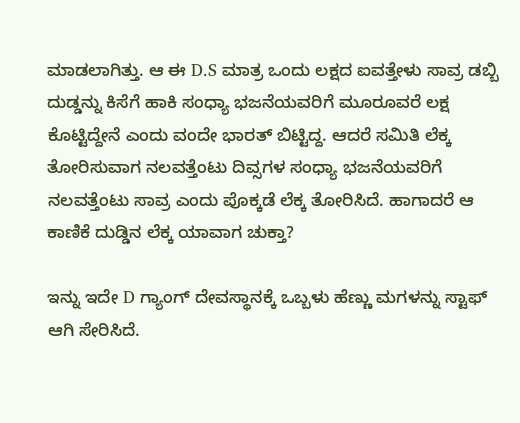ಮಾಡಲಾಗಿತ್ತು. ಆ ಈ D.S ಮಾತ್ರ ಒಂದು ಲಕ್ಷದ ಐವತ್ತೇಳು ಸಾವ್ರ ಡಬ್ಬಿ ದುಡ್ಡನ್ನು ಕಿಸೆಗೆ ಹಾಕಿ ಸಂಧ್ಯಾ ಭಜನೆಯವರಿಗೆ ಮೂರೂವರೆ ಲಕ್ಷ ಕೊಟ್ಟಿದ್ದೇನೆ ಎಂದು ವಂದೇ ಭಾರತ್ ಬಿಟ್ಟಿದ್ದ. ಆದರೆ ಸಮಿತಿ ಲೆಕ್ಕ ತೋರಿಸುವಾಗ ನಲವತ್ತೆಂಟು ದಿವ್ಸಗಳ ಸಂಧ್ಯಾ ಭಜನೆಯವರಿಗೆ ನಲವತ್ತೆಂಟು ಸಾವ್ರ ಎಂದು ಪೊಕ್ಕಡೆ ಲೆಕ್ಕ ತೋರಿಸಿದೆ. ಹಾಗಾದರೆ ಆ ಕಾಣಿಕೆ ದುಡ್ಡಿನ ಲೆಕ್ಕ ಯಾವಾಗ ಚುಕ್ತಾ?

ಇನ್ನು ಇದೇ D ಗ್ಯಾಂಗ್ ದೇವಸ್ಥಾನಕ್ಕೆ ಒಬ್ಬಳು ಹೆಣ್ಣು ಮಗಳನ್ನು ಸ್ಟಾಫ್ ಆಗಿ ಸೇರಿಸಿದೆ.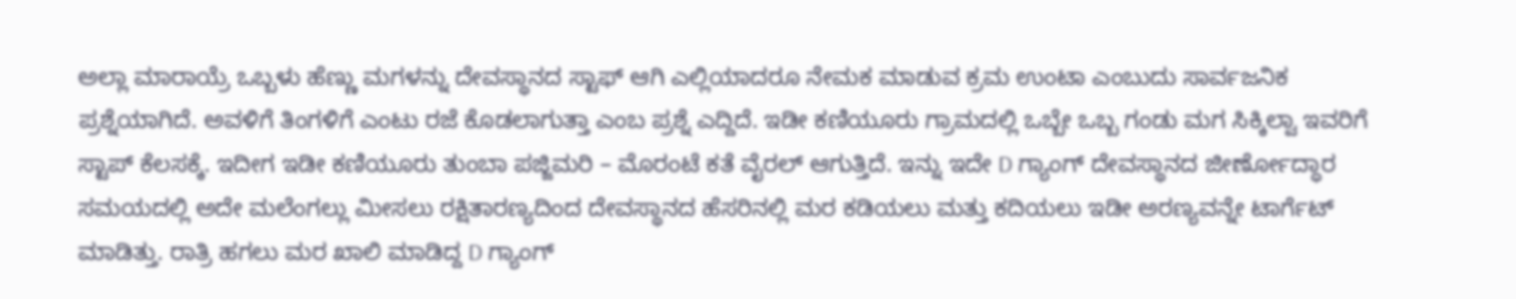ಅಲ್ಲಾ ಮಾರಾಯ್ರೆ ಒಬ್ಬಳು ಹೆಣ್ಣು ಮಗಳನ್ನು ದೇವಸ್ಥಾನದ ಸ್ಟಾಫ್ ಆಗಿ ಎಲ್ಲಿಯಾದರೂ ನೇಮಕ ಮಾಡುವ ಕ್ರಮ ಉಂಟಾ ಎಂಬುದು ಸಾರ್ವಜನಿಕ ಪ್ರಶ್ನೆಯಾಗಿದೆ. ಅವಳಿಗೆ ತಿಂಗಳಿಗೆ ಎಂಟು ರಜೆ ಕೊಡಲಾಗುತ್ತಾ ಎಂಬ ಪ್ರಶ್ನೆ ಎದ್ದಿದೆ. ಇಡೀ ಕಣಿಯೂರು ಗ್ರಾಮದಲ್ಲಿ ಒಬ್ಬೇ ಒಬ್ಬ ಗಂಡು ಮಗ ಸಿಕ್ಕಿಲ್ವಾ ಇವರಿಗೆ ಸ್ಟಾಪ್ ಕೆಲಸಕ್ಕೆ. ಇದೀಗ ಇಡೀ ಕಣಿಯೂರು ತುಂಬಾ ಪಜ್ಜಿಮರಿ – ಮೊರಂಟೆ ಕತೆ ವೈರಲ್ ಆಗುತ್ತಿದೆ. ಇನ್ನು ಇದೇ D ಗ್ಯಾಂಗ್ ದೇವಸ್ಥಾನದ ಜೀರ್ಣೋದ್ಧಾರ ಸಮಯದಲ್ಲಿ ಅದೇ ಮಲೆಂಗಲ್ಲು ಮೀಸಲು ರಕ್ಷಿತಾರಣ್ಯದಿಂದ ದೇವಸ್ಥಾನದ ಹೆಸರಿನಲ್ಲಿ ಮರ ಕಡಿಯಲು ಮತ್ತು ಕದಿಯಲು ಇಡೀ ಅರಣ್ಯವನ್ನೇ ಟಾರ್ಗೆಟ್ ಮಾಡಿತ್ತು. ರಾತ್ರಿ ಹಗಲು ಮರ ಖಾಲಿ ಮಾಡಿದ್ದ D ಗ್ಯಾಂಗ್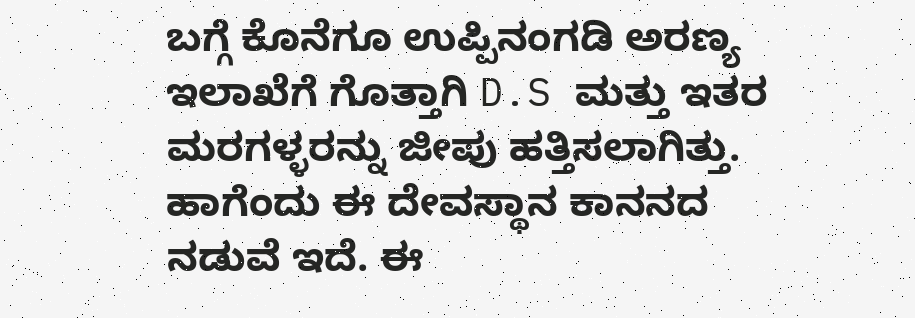ಬಗ್ಗೆ ಕೊನೆಗೂ ಉಪ್ಪಿನಂಗಡಿ ಅರಣ್ಯ ಇಲಾಖೆಗೆ ಗೊತ್ತಾಗಿ D.S ಮತ್ತು ಇತರ ಮರಗಳ್ಳರನ್ನು ಜೀಪು ಹತ್ತಿಸಲಾಗಿತ್ತು.
ಹಾಗೆಂದು ಈ ದೇವಸ್ಥಾನ ಕಾನನದ ನಡುವೆ ಇದೆ. ಈ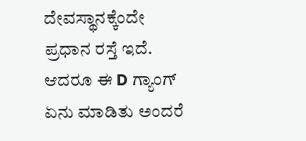ದೇವಸ್ಥಾನಕ್ಕೆಂದೇ ಪ್ರಧಾನ ರಸ್ತೆ ಇದೆ. ಆದರೂ ಈ D ಗ್ಯಾಂಗ್ ಏನು ಮಾಡಿತು ಅಂದರೆ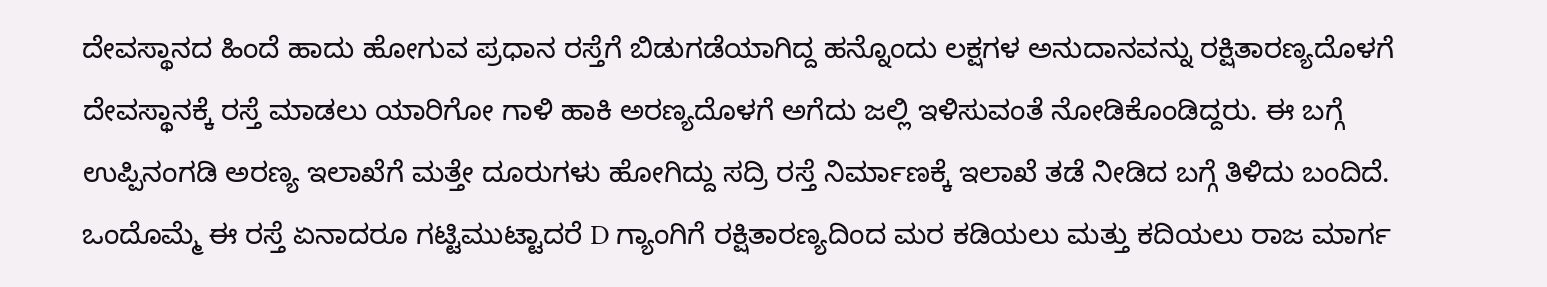ದೇವಸ್ಥಾನದ ಹಿಂದೆ ಹಾದು ಹೋಗುವ ಪ್ರಧಾನ ರಸ್ತೆಗೆ ಬಿಡುಗಡೆಯಾಗಿದ್ದ ಹನ್ನೊಂದು ಲಕ್ಷಗಳ ಅನುದಾನವನ್ನು ರಕ್ಷಿತಾರಣ್ಯದೊಳಗೆ ದೇವಸ್ಥಾನಕ್ಕೆ ರಸ್ತೆ ಮಾಡಲು ಯಾರಿಗೋ ಗಾಳಿ ಹಾಕಿ ಅರಣ್ಯದೊಳಗೆ ಅಗೆದು ಜಲ್ಲಿ ಇಳಿಸುವಂತೆ ನೋಡಿಕೊಂಡಿದ್ದರು. ಈ ಬಗ್ಗೆ ಉಪ್ಪಿನಂಗಡಿ ಅರಣ್ಯ ಇಲಾಖೆಗೆ ಮತ್ತೇ ದೂರುಗಳು ಹೋಗಿದ್ದು ಸದ್ರಿ ರಸ್ತೆ ನಿರ್ಮಾಣಕ್ಕೆ ಇಲಾಖೆ ತಡೆ ನೀಡಿದ ಬಗ್ಗೆ ತಿಳಿದು ಬಂದಿದೆ. ಒಂದೊಮ್ಮೆ ಈ ರಸ್ತೆ ಏನಾದರೂ ಗಟ್ಟಿಮುಟ್ಟಾದರೆ D ಗ್ಯಾಂಗಿಗೆ ರಕ್ಷಿತಾರಣ್ಯದಿಂದ ಮರ ಕಡಿಯಲು ಮತ್ತು ಕದಿಯಲು ರಾಜ ಮಾರ್ಗ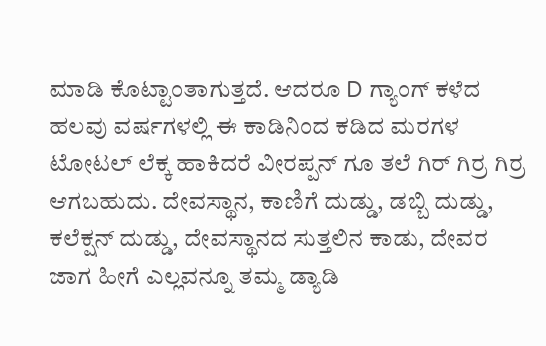ಮಾಡಿ ಕೊಟ್ಟಾಂತಾಗುತ್ತದೆ. ಆದರೂ D ಗ್ಯಾಂಗ್ ಕಳೆದ ಹಲವು ವರ್ಷಗಳಲ್ಲಿ ಈ ಕಾಡಿನಿಂದ ಕಡಿದ ಮರಗಳ ಟೋಟಲ್ ಲೆಕ್ಕ ಹಾಕಿದರೆ ವೀರಪ್ಪನ್ ಗೂ ತಲೆ ಗಿರ್ ಗಿರ್ರ ಗಿರ್ರ ಆಗಬಹುದು. ದೇವಸ್ಥಾನ, ಕಾಣಿಗೆ ದುಡ್ಡು, ಡಬ್ಬಿ ದುಡ್ಡು, ಕಲೆಕ್ಷನ್ ದುಡ್ಡು, ದೇವಸ್ಥಾನದ ಸುತ್ತಲಿನ ಕಾಡು, ದೇವರ ಜಾಗ ಹೀಗೆ ಎಲ್ಲವನ್ನೂ ತಮ್ಮ ಡ್ಯಾಡಿ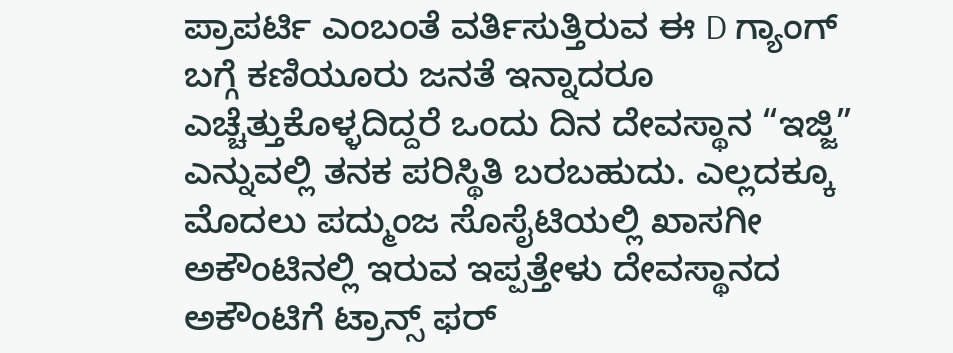ಪ್ರಾಪರ್ಟಿ ಎಂಬಂತೆ ವರ್ತಿಸುತ್ತಿರುವ ಈ D ಗ್ಯಾಂಗ್ ಬಗ್ಗೆ ಕಣಿಯೂರು ಜನತೆ ಇನ್ನಾದರೂ ಎಚ್ಚೆತ್ತುಕೊಳ್ಳದಿದ್ದರೆ ಒಂದು ದಿನ ದೇವಸ್ಥಾನ “ಇಜ್ಜಿ” ಎನ್ನುವಲ್ಲಿ ತನಕ ಪರಿಸ್ಥಿತಿ ಬರಬಹುದು. ಎಲ್ಲದಕ್ಕೂ ಮೊದಲು ಪದ್ಮುಂಜ ಸೊಸೈಟಿಯಲ್ಲಿ ಖಾಸಗೀ ಅಕೌಂಟಿನಲ್ಲಿ ಇರುವ ಇಪ್ಪತ್ತೇಳು ದೇವಸ್ಥಾನದ ಅಕೌಂಟಿಗೆ ಟ್ರಾನ್ಸ್ ಫರ್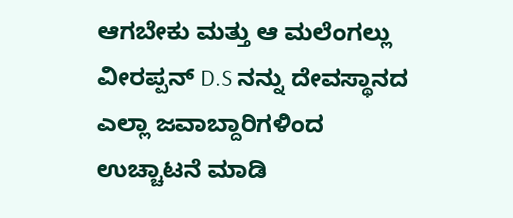ಆಗಬೇಕು ಮತ್ತು ಆ ಮಲೆಂಗಲ್ಲು ವೀರಪ್ಪನ್ D.S ನನ್ನು ದೇವಸ್ಥಾನದ ಎಲ್ಲಾ ಜವಾಬ್ದಾರಿಗಳಿಂದ ಉಚ್ಚಾಟನೆ ಮಾಡಿ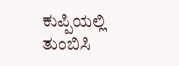ಕುಪ್ಪಿಯಲ್ಲಿ ತುಂಬಿಸಿ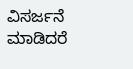ವಿಸರ್ಜನೆ ಮಾಡಿದರೆ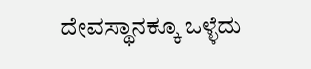ದೇವಸ್ಥಾನಕ್ಕೂ ಒಳ್ಳೆದು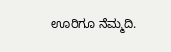ಊರಿಗೂ ನೆಮ್ಮದಿ.